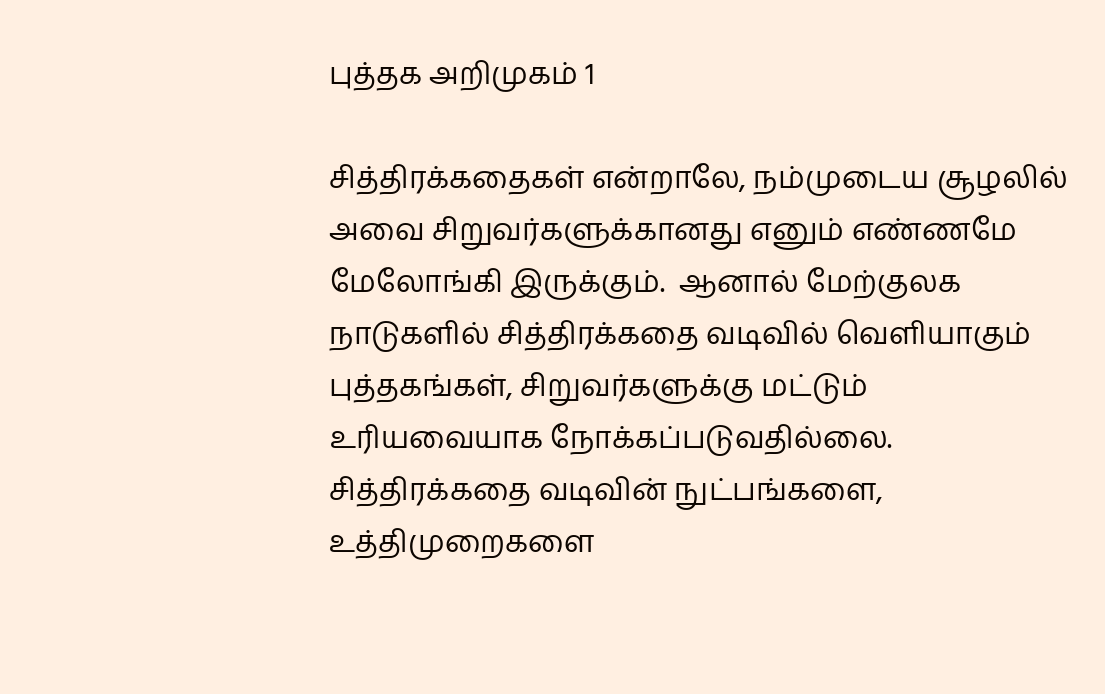புத்தக அறிமுகம் 1

சித்திரக்கதைகள் என்றாலே, நம்முடைய சூழலில் அவை சிறுவர்களுக்கானது எனும் எண்ணமே மேலோங்கி இருக்கும்.  ஆனால் மேற்குலக நாடுகளில் சித்திரக்கதை வடிவில் வெளியாகும் புத்தகங்கள், சிறுவர்களுக்கு மட்டும் உரியவையாக நோக்கப்படுவதில்லை.   சித்திரக்கதை வடிவின் நுட்பங்களை, உத்திமுறைகளை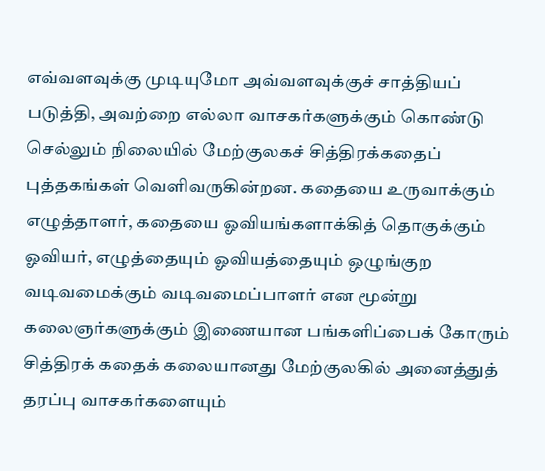எவ்வளவுக்கு முடியுமோ அவ்வளவுக்குச் சாத்தியப் படுத்தி, அவற்றை எல்லா வாசகர்களுக்கும் கொண்டு செல்லும் நிலையில் மேற்குலகச் சித்திரக்கதைப் புத்தகங்கள் வெளிவருகின்றன. கதையை உருவாக்கும் எழுத்தாளர், கதையை ஓவியங்களாக்கித் தொகுக்கும் ஓவியர், எழுத்தையும் ஓவியத்தையும் ஒழுங்குற வடிவமைக்கும் வடிவமைப்பாளர் என மூன்று கலைஞர்களுக்கும் இணையான பங்களிப்பைக் கோரும் சித்திரக் கதைக் கலையானது மேற்குலகில் அனைத்துத் தரப்பு வாசகர்களையும்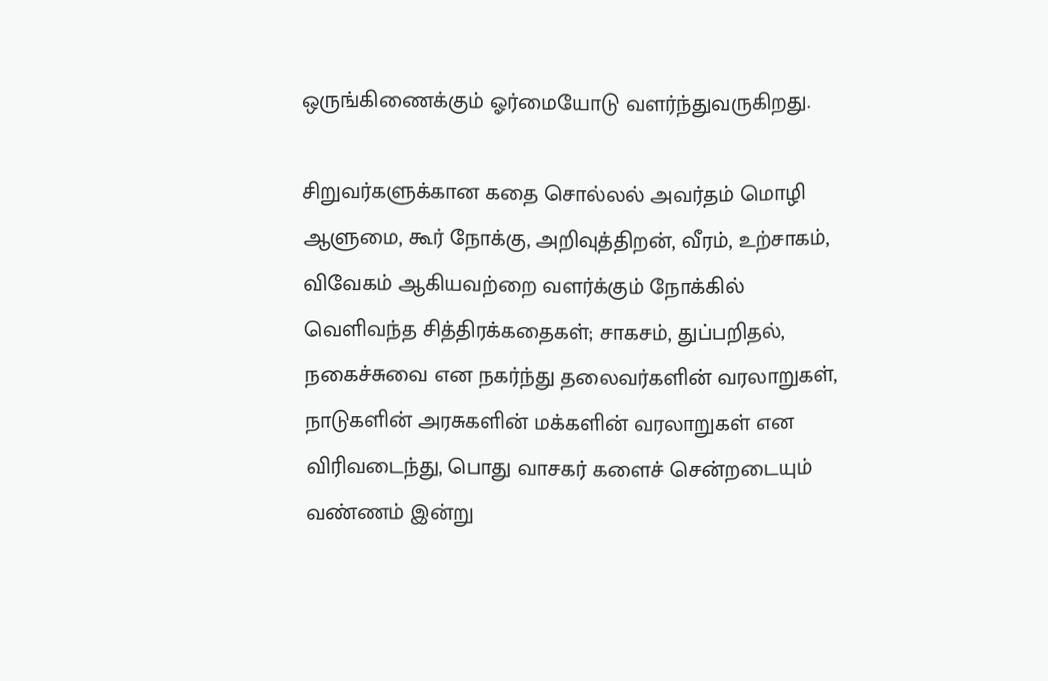ஒருங்கிணைக்கும் ஓர்மையோடு வளர்ந்துவருகிறது.

சிறுவர்களுக்கான கதை சொல்லல் அவர்தம் மொழி ஆளுமை, கூர் நோக்கு, அறிவுத்திறன், வீரம், உற்சாகம், விவேகம் ஆகியவற்றை வளர்க்கும் நோக்கில் வெளிவந்த சித்திரக்கதைகள்; சாகசம், துப்பறிதல், நகைச்சுவை என நகர்ந்து தலைவர்களின் வரலாறுகள், நாடுகளின் அரசுகளின் மக்களின் வரலாறுகள் என விரிவடைந்து, பொது வாசகர் களைச் சென்றடையும் வண்ணம் இன்று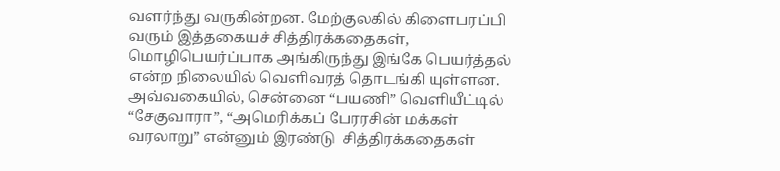வளர்ந்து வருகின்றன. மேற்குலகில் கிளைபரப்பி வரும் இத்தகையச் சித்திரக்கதைகள், மொழிபெயர்ப்பாக அங்கிருந்து இங்கே பெயர்த்தல் என்ற நிலையில் வெளிவரத் தொடங்கி யுள்ளன. அவ்வகையில், சென்னை “பயணி” வெளியீட்டில் “சேகுவாரா”, “அமெரிக்கப் பேரரசின் மக்கள் வரலாறு” என்னும் இரண்டு  சித்திரக்கதைகள்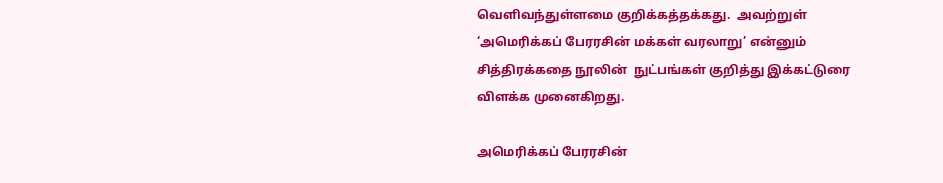வெளிவந்துள்ளமை குறிக்கத்தக்கது.  அவற்றுள் ‘அமெரிக்கப் பேரரசின் மக்கள் வரலாறு’ என்னும் சித்திரக்கதை நூலின்  நுட்பங்கள் குறித்து இக்கட்டுரை விளக்க முனைகிறது.

அமெரிக்கப் பேரரசின்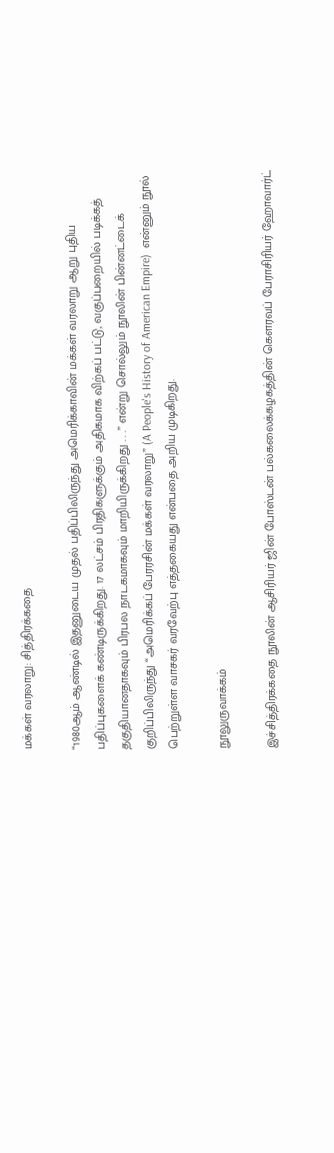மக்கள் வரலாறு: சித்திரக்கதை

“1980ஆம் ஆண்டில் இதனுடைய முதல் பதிப்பிலிருந்து அமெரிக்காவின் மக்கள் வரலாறு ஆறு புதிய பதிப்புகளைக் கண்டிருக்கிறது. 17 லட்சம் பிரதிகளுக்கும் அதிகமாக விற்கப் பட்டு, வகுப்பறையில் படிக்கத் தகுதியானதாகவும் பிரபல நாடகமாகவும் மாறியிருக்கிறது . . .” என்று சொல்லும் நூலின் பின்னட்டைக் குறிப்பிலிருந்து “அமெரிக்கப் பேரரசின் மக்கள் வரலாறு” (A People's History of American Empire)  என்னும் நூல் பெற்றுள்ள வாசகர் வரவேற்பு எத்தகையது என்பதை அறிய முடிகிறது.

நூலுருவாக்கம்

இச்சித்திரக்கதை நூலின் ஆசிரியர் ஜின் போஸ்டன் பல்கலைக்கழகத்தின் கௌரவப் பேராசிரியர் ஹோவார்ட்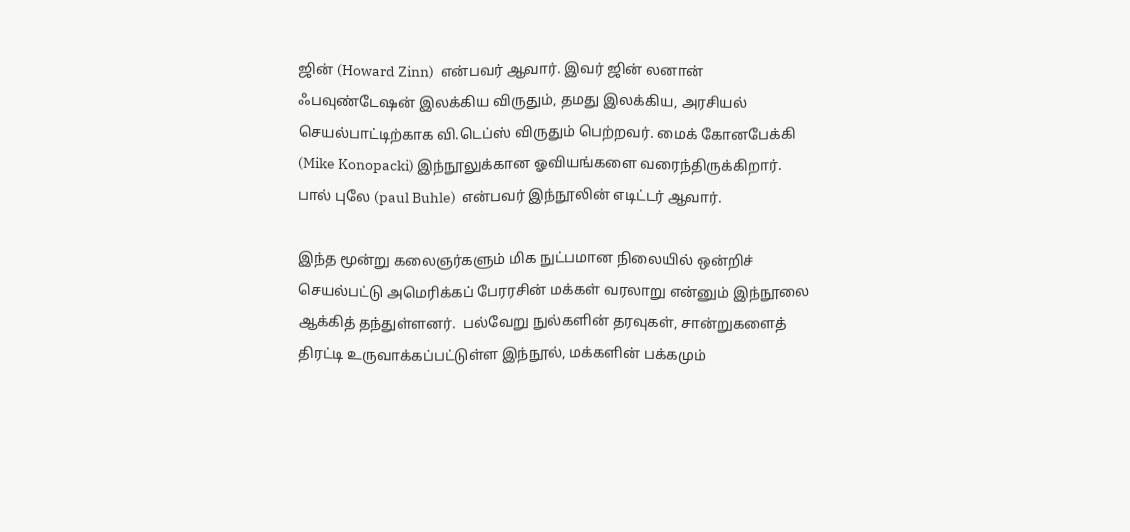ஜின் (Howard Zinn)  என்பவர் ஆவார். இவர் ஜின் லனான் ஃபவுண்டேஷன் இலக்கிய விருதும், தமது இலக்கிய, அரசியல் செயல்பாட்டிற்காக வி.டெப்ஸ் விருதும் பெற்றவர். மைக் கோனபேக்கி (Mike Konopacki) இந்நூலுக்கான ஓவியங்களை வரைந்திருக்கிறார்.  பால் புலே (paul Buhle)  என்பவர் இந்நூலின் எடிட்டர் ஆவார்.

இந்த மூன்று கலைஞர்களும் மிக நுட்பமான நிலையில் ஒன்றிச் செயல்பட்டு அமெரிக்கப் பேரரசின் மக்கள் வரலாறு என்னும் இந்நூலை ஆக்கித் தந்துள்ளனர்.  பல்வேறு நுல்களின் தரவுகள், சான்றுகளைத் திரட்டி உருவாக்கப்பட்டுள்ள இந்நூல், மக்களின் பக்கமும்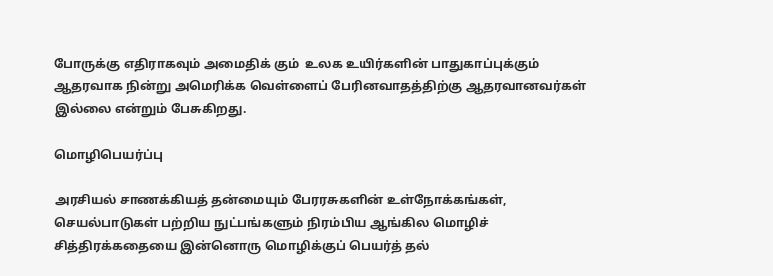போருக்கு எதிராகவும் அமைதிக் கும்  உலக உயிர்களின் பாதுகாப்புக்கும் ஆதரவாக நின்று அமெரிக்க வெள்ளைப் பேரினவாதத்திற்கு ஆதரவானவர்கள் இல்லை என்றும் பேசுகிறது.

மொழிபெயர்ப்பு

அரசியல் சாணக்கியத் தன்மையும் பேரரசுகளின் உள்நோக்கங்கள், செயல்பாடுகள் பற்றிய நுட்பங்களும் நிரம்பிய ஆங்கில மொழிச் சித்திரக்கதையை இன்னொரு மொழிக்குப் பெயர்த் தல்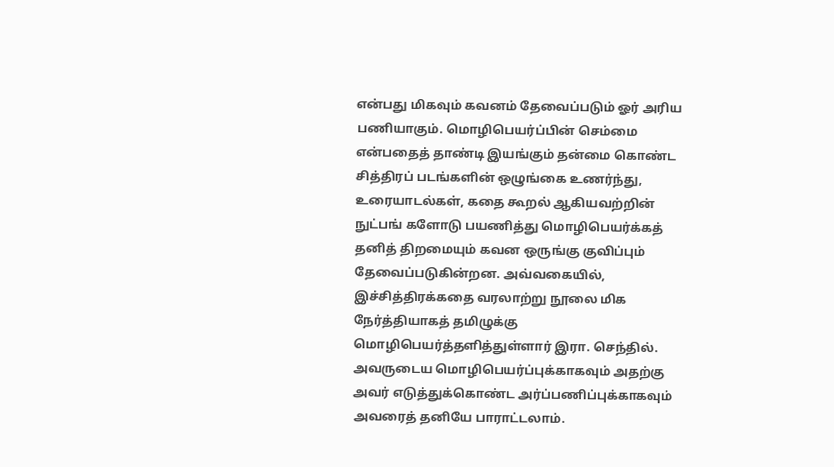என்பது மிகவும் கவனம் தேவைப்படும் ஓர் அரிய பணியாகும். மொழிபெயர்ப்பின் செம்மை என்பதைத் தாண்டி இயங்கும் தன்மை கொண்ட சித்திரப் படங்களின் ஒழுங்கை உணர்ந்து, உரையாடல்கள், கதை கூறல் ஆகியவற்றின் நுட்பங் களோடு பயணித்து மொழிபெயர்க்கத் தனித் திறமையும் கவன ஒருங்கு குவிப்பும் தேவைப்படுகின்றன. அவ்வகையில், இச்சித்திரக்கதை வரலாற்று நூலை மிக நேர்த்தியாகத் தமிழுக்கு மொழிபெயர்த்தளித்துள்ளார் இரா. செந்தில். அவருடைய மொழிபெயர்ப்புக்காகவும் அதற்கு அவர் எடுத்துக்கொண்ட அர்ப்பணிப்புக்காகவும் அவரைத் தனியே பாராட்டலாம்.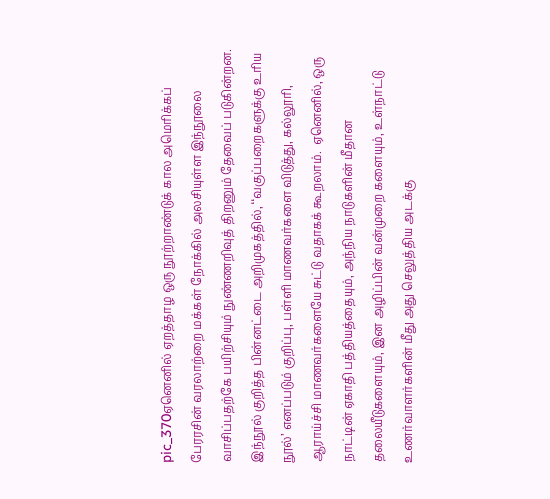pic_370ஏனெனில் ஏறத்தாழ ஒரு நூற்றாண்டுக் கால அமெரிக்கப் பேரரசின் வரலாற்றை மக்கள் நோக்கில் அலசியுள்ள இந்நூலை வாசிப்பதற்கே பயிற்சியும் நுண்ணறிவுத் திறனும் தேவைப் படுகின்றன.  இந்நூல் குறித்த பின்னட்டை அறிமுகத்தில், ‘‘வகுப்பறைகளுக்கு உரிய நூல்’ எனப்படும் குறிப்பு, பள்ளி மாணவர்களை விடுத்து, கல்லூரி, ஆராய்ச்சி மாணவர்களையே சுட்டு வதாகக் கூறலாம்.  ஏனெனில், ஒரு நாட்டின் ஏகாதி பத்தியத்தையும், அந்நிய நாடுகளின் மீதான தலையீடுகளையும், இன அழிப்பின் வன்முறை களையும், உள்நாட்டு உணர்வாளர்களின் மீது அது செலுத்திய அடக்கு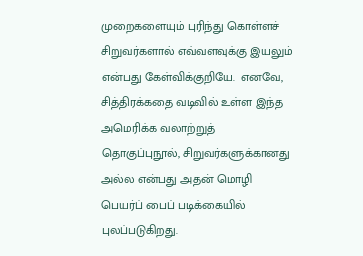முறைகளையும் புரிந்து கொள்ளச் சிறுவர்களால் எவ்வளவுக்கு இயலும் என்பது கேள்விக்குறியே.  எனவே, சித்திரக்கதை வடிவில் உள்ள இந்த அமெரிக்க வலாற்றுத் தொகுப்புநூல், சிறுவர்களுக்கானது அல்ல என்பது அதன் மொழி பெயர்ப் பைப் படிக்கையில் புலப்படுகிறது.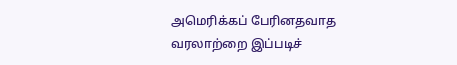அமெரிக்கப் பேரினதவாத வரலாற்றை இப்படிச்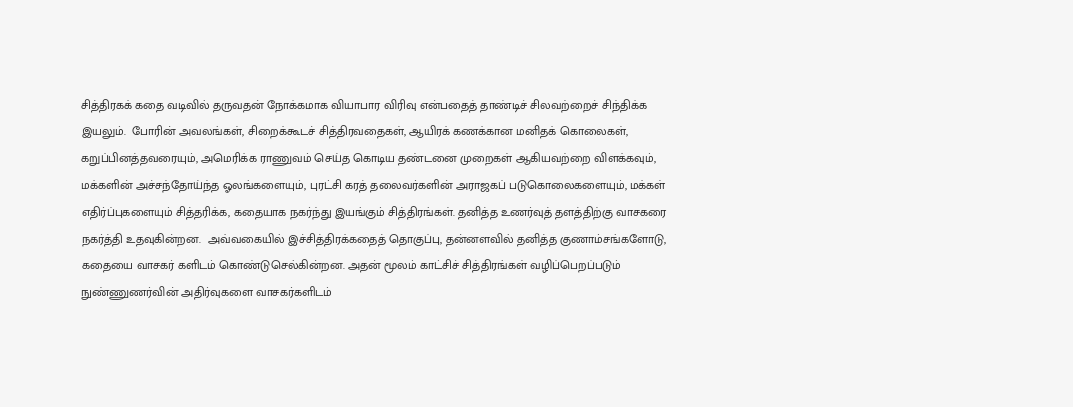சித்திரகக் கதை வடிவில் தருவதன் நோக்கமாக வியாபார விரிவு என்பதைத் தாண்டிச் சிலவற்றைச் சிந்திக்க இயலும்.  போரின் அவலங்கள், சிறைக்கூடச் சித்திரவதைகள், ஆயிரக் கணக்கான மனிதக் கொலைகள், கறுப்பினத்தவரையும், அமெரிக்க ராணுவம் செய்த கொடிய தண்டனை முறைகள் ஆகியவற்றை விளக்கவும், மக்களின் அச்சந்தோய்ந்த ஓலங்களையும், புரட்சி கரத் தலைவர்களின் அராஜகப் படுகொலைகளையும், மக்கள் எதிர்ப்புகளையும் சித்தரிக்க, கதையாக நகர்ந்து இயங்கும் சித்திரங்கள். தனித்த உணர்வுத் தளத்திற்கு வாசகரை நகர்த்தி உதவுகின்றன.  அவ்வகையில் இச்சித்திரக்கதைத் தொகுப்பு, தன்னளவில் தனித்த குணாம்சங்களோடு, கதையை வாசகர் களிடம் கொண்டுசெல்கின்றன. அதன் மூலம் காட்சிச் சித்திரங்கள் வழிப்பெறப்படும் நுண்ணுணர்வின் அதிர்வுகளை வாசகர்களிடம்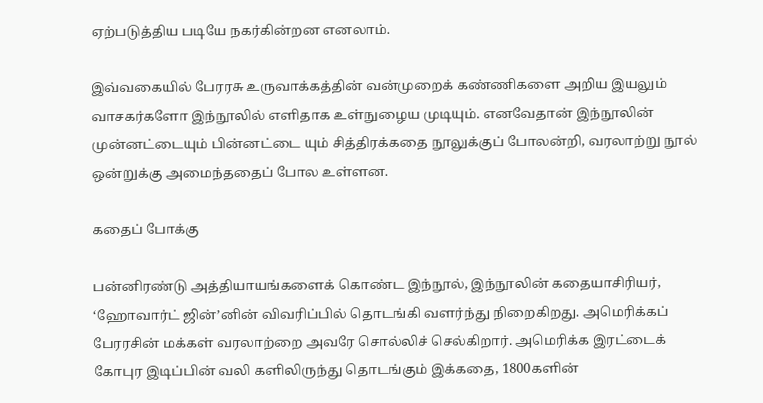ஏற்படுத்திய படியே நகர்கின்றன எனலாம்.

இவ்வகையில் பேரரசு உருவாக்கத்தின் வன்முறைக் கண்ணிகளை அறிய இயலும் வாசகர்களோ இந்நூலில் எளிதாக உள்நுழைய முடியும். எனவேதான் இந்நூலின் முன்னட்டையும் பின்னட்டை யும் சித்திரக்கதை நூலுக்குப் போலன்றி, வரலாற்று நூல் ஒன்றுக்கு அமைந்ததைப் போல உள்ளன.

கதைப் போக்கு

பன்னிரண்டு அத்தியாயங்களைக் கொண்ட இந்நூல், இந்நூலின் கதையாசிரியர், ‘ஹோவார்ட் ஜின்’னின் விவரிப்பில் தொடங்கி வளர்ந்து நிறைகிறது. அமெரிக்கப் பேரரசின் மக்கள் வரலாற்றை அவரே சொல்லிச் செல்கிறார். அமெரிக்க இரட்டைக் கோபுர இடிப்பின் வலி களிலிருந்து தொடங்கும் இக்கதை, 1800களின்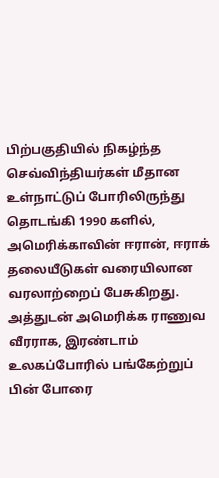பிற்பகுதியில் நிகழ்ந்த செவ்விந்தியர்கள் மீதான உள்நாட்டுப் போரிலிருந்து தொடங்கி 1990 களில், அமெரிக்காவின் ஈரான், ஈராக் தலையீடுகள் வரையிலான வரலாற்றைப் பேசுகிறது. அத்துடன் அமெரிக்க ராணுவ வீரராக, இரண்டாம் உலகப்போரில் பங்கேற்றுப் பின் போரை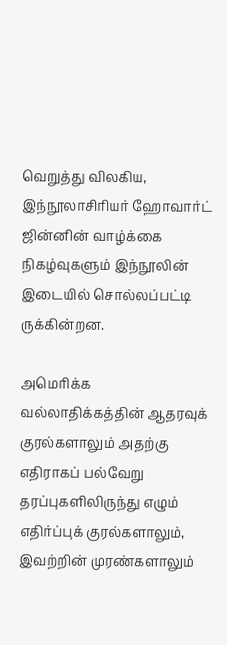வெறுத்து விலகிய, இந்நூலாசிரியர் ஹோவார்ட் ஜின்னின் வாழ்க்கை நிகழ்வுகளும் இந்நூலின் இடையில் சொல்லப்பட்டி ருக்கின்றன.

அமெரிக்க வல்லாதிக்கத்தின் ஆதரவுக் குரல்களாலும் அதற்கு எதிராகப் பல்வேறு தரப்புகளிலிருந்து எழும் எதிர்ப்புக் குரல்களாலும், இவற்றின் முரண்களாலும்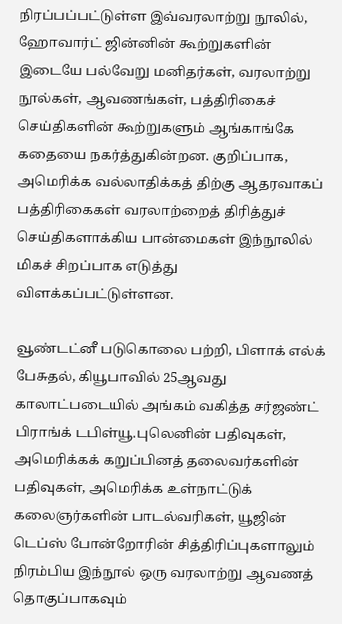நிரப்பப்பட்டுள்ள இவ்வரலாற்று நூலில், ஹோவார்ட் ஜின்னின் கூற்றுகளின் இடையே பல்வேறு மனிதர்கள், வரலாற்று நூல்கள், ஆவணங்கள், பத்திரிகைச் செய்திகளின் கூற்றுகளும் ஆங்காங்கே கதையை நகர்த்துகின்றன. குறிப்பாக, அமெரிக்க வல்லாதிக்கத் திற்கு ஆதரவாகப் பத்திரிகைகள் வரலாற்றைத் திரித்துச் செய்திகளாக்கிய பான்மைகள் இந்நூலில் மிகச் சிறப்பாக எடுத்து விளக்கப்பட்டுள்ளன.

வூண்டட்னீ படுகொலை பற்றி, பிளாக் எல்க் பேசுதல், கியூபாவில் 25ஆவது காலாட்படையில் அங்கம் வகித்த சர்ஜண்ட் பிராங்க் டபிள்யூ.புலெனின் பதிவுகள், அமெரிக்கக் கறுப்பினத் தலைவர்களின் பதிவுகள், அமெரிக்க உள்நாட்டுக் கலைஞர்களின் பாடல்வரிகள், யூஜின் டெப்ஸ் போன்றோரின் சித்திரிப்புகளாலும் நிரம்பிய இந்நூல் ஒரு வரலாற்று ஆவணத் தொகுப்பாகவும்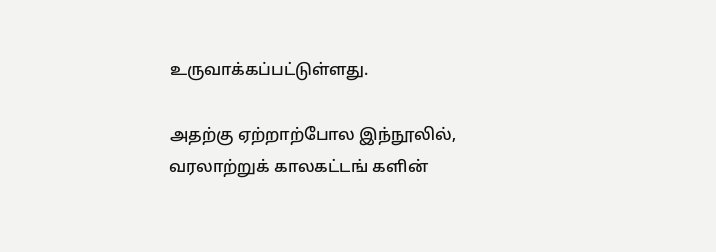உருவாக்கப்பட்டுள்ளது.

அதற்கு ஏற்றாற்போல இந்நூலில், வரலாற்றுக் காலகட்டங் களின்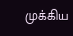முக்கிய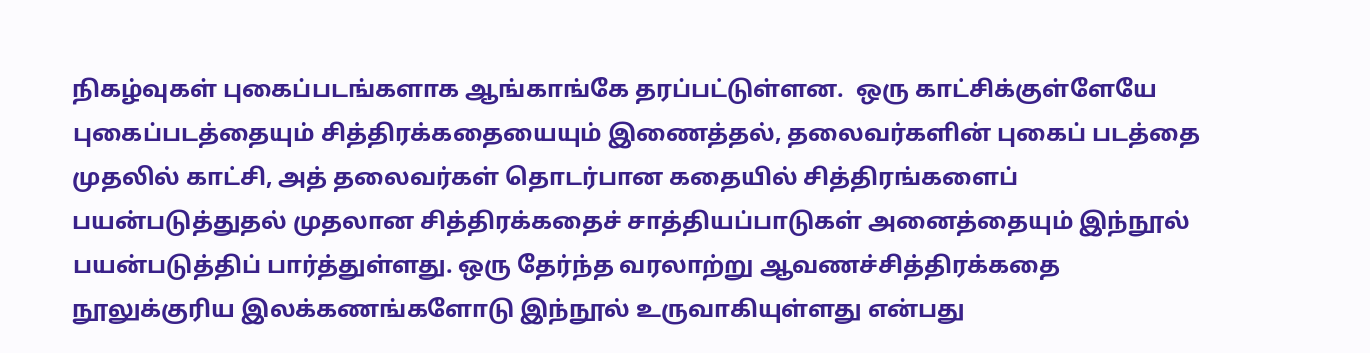நிகழ்வுகள் புகைப்படங்களாக ஆங்காங்கே தரப்பட்டுள்ளன.  ஒரு காட்சிக்குள்ளேயே புகைப்படத்தையும் சித்திரக்கதையையும் இணைத்தல், தலைவர்களின் புகைப் படத்தை முதலில் காட்சி, அத் தலைவர்கள் தொடர்பான கதையில் சித்திரங்களைப் பயன்படுத்துதல் முதலான சித்திரக்கதைச் சாத்தியப்பாடுகள் அனைத்தையும் இந்நூல் பயன்படுத்திப் பார்த்துள்ளது. ஒரு தேர்ந்த வரலாற்று ஆவணச்சித்திரக்கதை நூலுக்குரிய இலக்கணங்களோடு இந்நூல் உருவாகியுள்ளது என்பது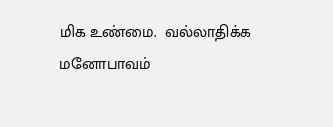மிக உண்மை.  வல்லாதிக்க மனோபாவம்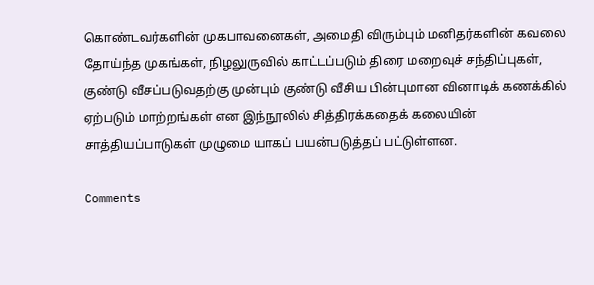கொண்டவர்களின் முகபாவனைகள், அமைதி விரும்பும் மனிதர்களின் கவலை தோய்ந்த முகங்கள், நிழலுருவில் காட்டப்படும் திரை மறைவுச் சந்திப்புகள், குண்டு வீசப்படுவதற்கு முன்பும் குண்டு வீசிய பின்புமான வினாடிக் கணக்கில் ஏற்படும் மாற்றங்கள் என இந்நூலில் சித்திரக்கதைக் கலையின் சாத்தியப்பாடுகள் முழுமை யாகப் பயன்படுத்தப் பட்டுள்ளன.

Comments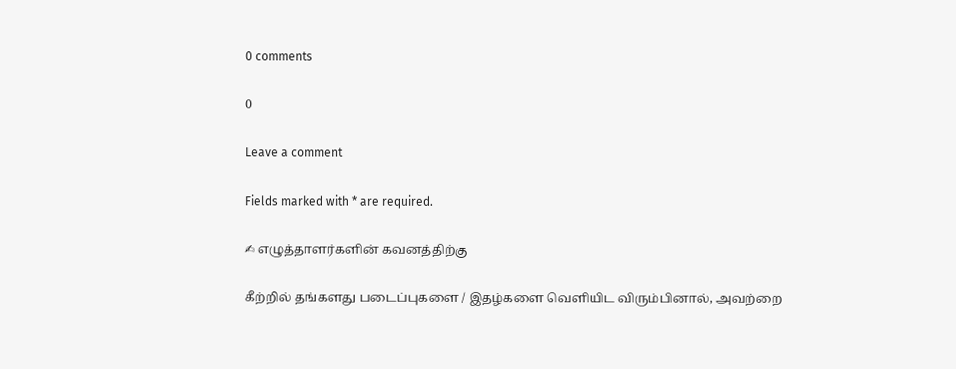0 comments

0

Leave a comment

Fields marked with * are required.

✍ எழுத்தாளர்களின் கவனத்திற்கு

கீற்றில் தங்களது படைப்புகளை / இதழ்களை வெளியிட விரும்பினால், அவற்றை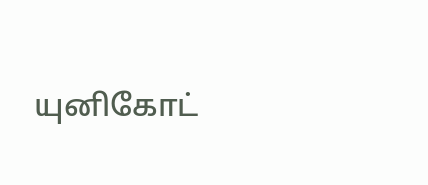யுனிகோட்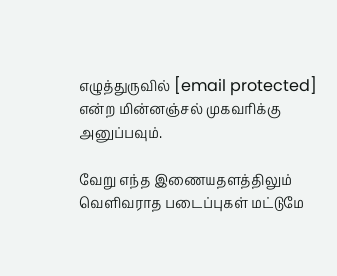எழுத்துருவில் [email protected] என்ற மின்னஞ்சல் முகவரிக்கு அனுப்பவும்.

வேறு எந்த இணையதளத்திலும் வெளிவராத படைப்புகள் மட்டுமே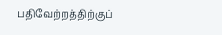பதிவேற்றத்திற்குப்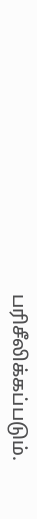பரிசீலிக்கப்படும்.